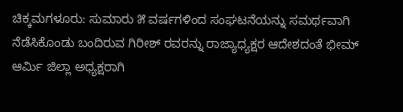ಚಿಕ್ಕಮಗಳೂರು: ಸುಮಾರು ೫ ವರ್ಷಗಳಿಂದ ಸಂಘಟನೆಯನ್ನು ಸಮರ್ಥವಾಗಿ ನೆಡೆಸಿಕೊಂಡು ಬಂದಿರುವ ಗಿರೀಶ್ ರವರನ್ನು ರಾಜ್ಯಾಧ್ಯಕ್ಷರ ಆದೇಶದಂತೆ ಭೀಮ್ ಆರ್ಮಿ ಜಿಲ್ಲಾ ಅಧ್ಯಕ್ಷರಾಗಿ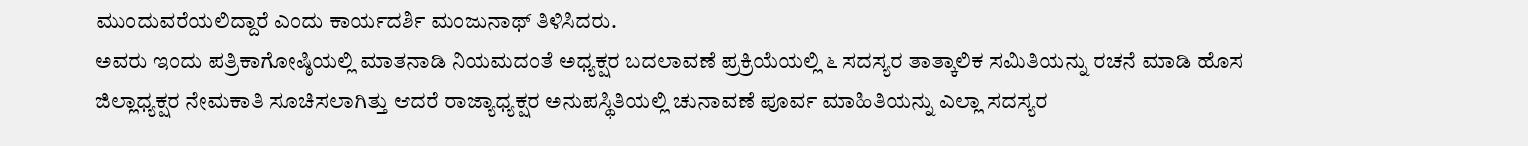ಮುಂದುವರೆಯಲಿದ್ದಾರೆ ಎಂದು ಕಾರ್ಯದರ್ಶಿ ಮಂಜುನಾಥ್ ತಿಳಿಸಿದರು.
ಅವರು ಇಂದು ಪತ್ರಿಕಾಗೋಷ್ಠಿಯಲ್ಲಿ ಮಾತನಾಡಿ ನಿಯಮದಂತೆ ಅಧ್ಯಕ್ಷರ ಬದಲಾವಣೆ ಪ್ರಕ್ರಿಯೆಯಲ್ಲಿ ೬ ಸದಸ್ಯರ ತಾತ್ಕಾಲಿಕ ಸಮಿತಿಯನ್ನು ರಚನೆ ಮಾಡಿ ಹೊಸ ಜಿಲ್ಲಾಧ್ಯಕ್ಷರ ನೇಮಕಾತಿ ಸೂಚಿಸಲಾಗಿತ್ತು ಆದರೆ ರಾಜ್ಯಾಧ್ಯಕ್ಷರ ಅನುಪಸ್ಥಿತಿಯಲ್ಲಿ ಚುನಾವಣೆ ಪೂರ್ವ ಮಾಹಿತಿಯನ್ನು ಎಲ್ಲಾ ಸದಸ್ಯರ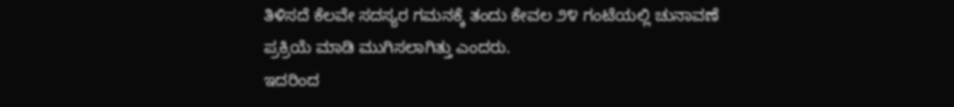ತಿಳಿಸದೆ ಕೆಲವೇ ಸದಸ್ಯರ ಗಮನಕ್ಕೆ ತಂದು ಕೇವಲ ೨೪ ಗಂಟೆಯಲ್ಲಿ ಚುನಾವಣೆ ಪ್ರಕ್ರಿಯೆ ಮಾಡಿ ಮುಗಿಸಲಾಗಿತ್ತು ಎಂದರು.
ಇದರಿಂದ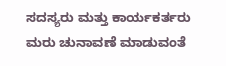ಸದಸ್ಯರು ಮತ್ತು ಕಾರ್ಯಕರ್ತರು ಮರು ಚುನಾವಣೆ ಮಾಡುವಂತೆ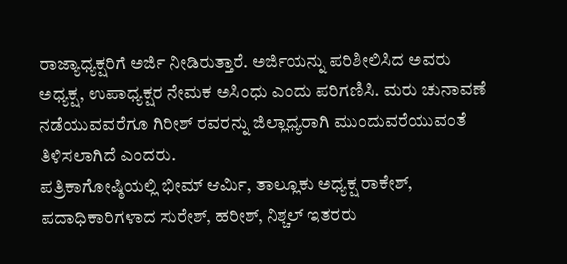ರಾಜ್ಯಾಧ್ಯಕ್ಷರಿಗೆ ಅರ್ಜಿ ನೀಡಿರುತ್ತಾರೆ. ಅರ್ಜಿಯನ್ನು ಪರಿಶೀಲಿಸಿದ ಅವರು ಅಧ್ಯಕ್ಷ, ಉಪಾಧ್ಯಕ್ಷರ ನೇಮಕ ಅಸಿಂಧು ಎಂದು ಪರಿಗಣಿಸಿ. ಮರು ಚುನಾವಣೆ ನಡೆಯುವವರೆಗೂ ಗಿರೀಶ್ ರವರನ್ನು ಜಿಲ್ಲಾಧ್ಯರಾಗಿ ಮುಂದುವರೆಯುವಂತೆ ತಿಳಿಸಲಾಗಿದೆ ಎಂದರು.
ಪತ್ರಿಕಾಗೋಷ್ಠಿಯಲ್ಲಿ ಭೀಮ್ ಆರ್ಮಿ, ತಾಲ್ಲೂಕು ಅಧ್ಯಕ್ಷ ರಾಕೇಶ್, ಪದಾಧಿಕಾರಿಗಳಾದ ಸುರೇಶ್, ಹರೀಶ್, ನಿಶ್ಚಲ್ ಇತರರು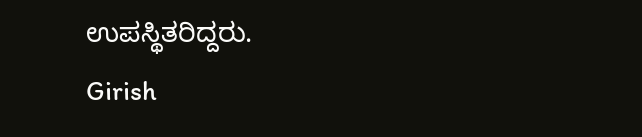ಉಪಸ್ಥಿತರಿದ್ದರು.
Girish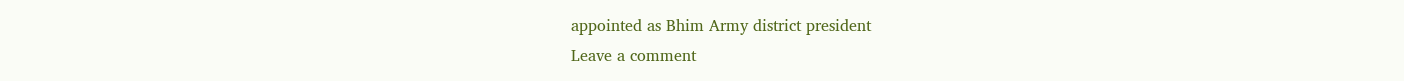appointed as Bhim Army district president
Leave a comment